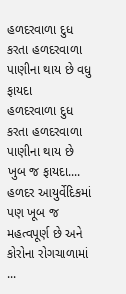હળદરવાળા દુધ કરતા હળદરવાળા પાણીના થાય છે વધુ ફાયદા
હળદરવાળા દુધ કરતા હળદરવાળા પાણીના થાય છે ખુબ જ ફાયદા.... હળદર આયુર્વેદિકમાં પણ ખૂબ જ મહત્વપૂર્ણ છે અને કોરોના રોગચાળામાં ...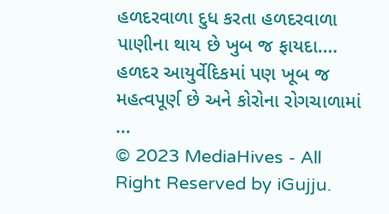હળદરવાળા દુધ કરતા હળદરવાળા પાણીના થાય છે ખુબ જ ફાયદા.... હળદર આયુર્વેદિકમાં પણ ખૂબ જ મહત્વપૂર્ણ છે અને કોરોના રોગચાળામાં ...
© 2023 MediaHives - All Right Reserved by iGujju.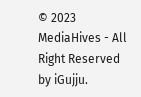© 2023 MediaHives - All Right Reserved by iGujju.